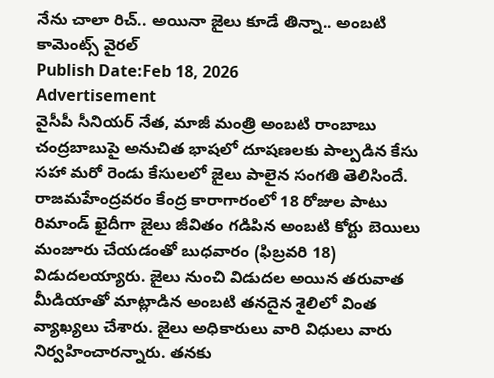నేను చాలా రిచ్.. అయినా జైలు కూడే తిన్నా.. అంబటి కామెంట్స్ వైరల్
Publish Date:Feb 18, 2026
Advertisement
వైసీపీ సీనియర్ నేత, మాజీ మంత్రి అంబటి రాంబాబు చంద్రబాబుపై అనుచిత భాషలో దూషణలకు పాల్పడిన కేసు సహా మరో రెండు కేసులలో జైలు పాలైన సంగతి తెలిసిందే. రాజమహేంద్రవరం కేంద్ర కారాగారంలో 18 రోజుల పాటు రిమాండ్ ఖైదీగా జైలు జీవితం గడిపిన అంబటి కోర్టు బెయిలు మంజూరు చేయడంతో బుధవారం (ఫిబ్రవరి 18) విడుదలయ్యారు. జైలు నుంచి విడుదల అయిన తరువాత మీడియాతో మాట్లాడిన అంబటి తనదైన శైలిలో వింత వ్యాఖ్యలు చేశారు. జైలు అధికారులు వారి విధులు వారు నిర్వహించారన్నారు. తనకు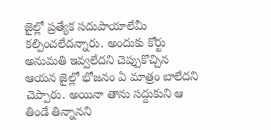జైల్లో ప్రత్యేక సదుపాయాలేమీ కల్పించలేదన్నారు. అందుకు కోర్టు అనుమతి ఇవ్వలేదని చెప్పుకొచ్చిన ఆయన జైల్లో భోజనం ఏ మాత్రం బాలేదని చెప్పారు. అయినా తాను సద్దుకుని ఆ తిండే తిన్నానని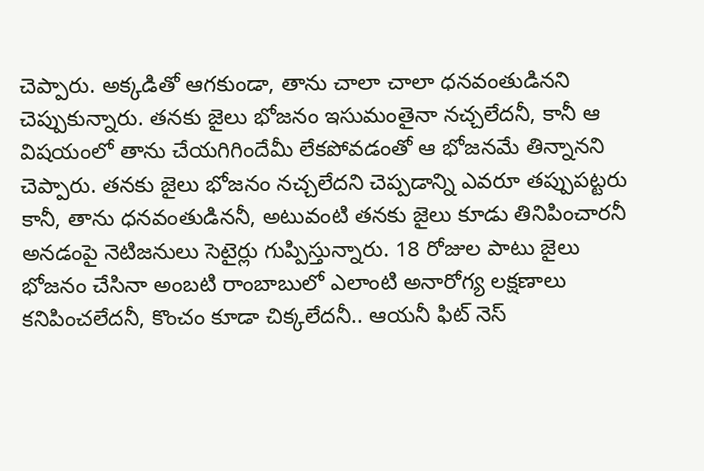చెప్పారు. అక్కడితో ఆగకుండా, తాను చాలా చాలా ధనవంతుడినని చెప్పుకున్నారు. తనకు జైలు భోజనం ఇసుమంతైనా నచ్చలేదనీ, కానీ ఆ విషయంలో తాను చేయగిగిందేమీ లేకపోవడంతో ఆ భోజనమే తిన్నానని చెప్పారు. తనకు జైలు భోజనం నచ్చలేదని చెప్పడాన్ని ఎవరూ తప్పుపట్టరు కానీ, తాను ధనవంతుడిననీ, అటువంటి తనకు జైలు కూడు తినిపించారనీ అనడంపై నెటిజనులు సెటైర్లు గుప్పిస్తున్నారు. 18 రోజుల పాటు జైలు భోజనం చేసినా అంబటి రాంబాబులో ఎలాంటి అనారోగ్య లక్షణాలు కనిపించలేదనీ, కొంచం కూడా చిక్కలేదనీ.. ఆయనీ ఫిట్ నెస్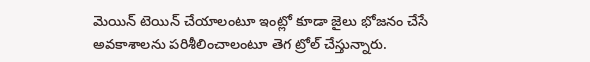మెయిన్ టెయిన్ చేయాలంటూ ఇంట్లో కూడా జైలు భోజనం చేసే అవకాశాలను పరిశీలించాలంటూ తెగ ట్రోల్ చేస్తున్నారు.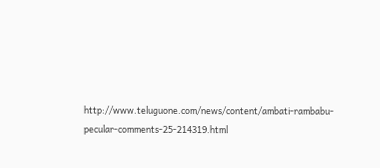http://www.teluguone.com/news/content/ambati-rambabu-pecular-comments-25-214319.html